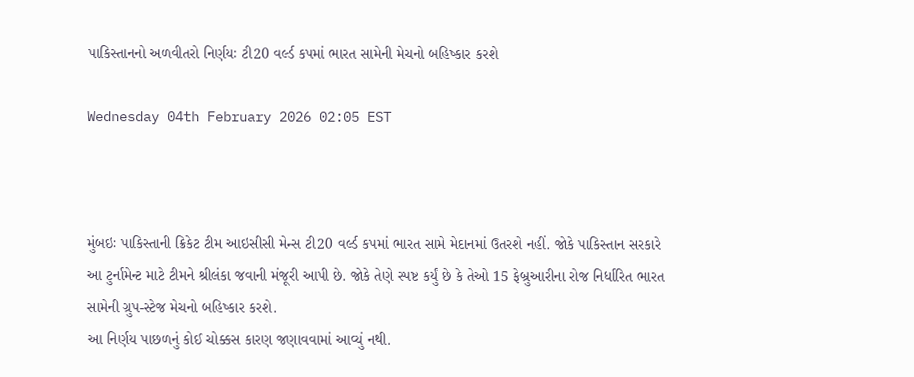પાકિસ્તાનનો અળવીતરો નિર્ણયઃ ટી20 વર્લ્ડ કપમાં ભારત સામેની મેચનો બહિષ્કાર કરશે

Wednesday 04th February 2026 02:05 EST



મુંબઇઃ પાકિસ્તાની ક્રિકેટ ટીમ આઇસીસી મેન્સ ટી20 વર્લ્ડ કપમાં ભારત સામે મેદાનમાં ઉતરશે નહીં. જોકે પાકિસ્તાન સરકારે આ ટુર્નામેન્ટ માટે ટીમને શ્રીલંકા જવાની મંજૂરી આપી છે. જોકે તેણે સ્પષ્ટ કર્યું છે કે તેઓ 15 ફેબ્રુઆરીના રોજ નિર્ધારિત ભારત સામેની ગ્રુપ-સ્ટેજ મેચનો બહિષ્કાર કરશે.
આ નિર્ણય પાછળનું કોઈ ચોક્કસ કારણ જણાવવામાં આવ્યું નથી.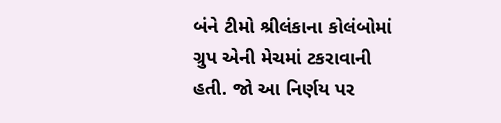બંને ટીમો શ્રીલંકાના કોલંબોમાં ગ્રુપ એની મેચમાં ટકરાવાની હતી. જો આ નિર્ણય પર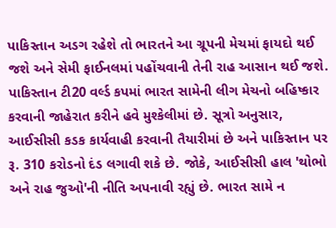પાકિસ્તાન અડગ રહેશે તો ભારતને આ ગ્રૂપની મેચમાં ફાયદો થઈ જશે અને સેમી ફાઈનલમાં પહોંચવાની તેની રાહ આસાન થઈ જશે.
પાકિસ્તાન ટી20 વર્લ્ડ કપમાં ભારત સામેની લીગ મેચનો બહિષ્કાર કરવાની જાહેરાત કરીને હવે મુશ્કેલીમાં છે. સૂત્રો અનુસાર, આઈસીસી કડક કાર્યવાહી કરવાની તૈયારીમાં છે અને પાકિસ્તાન પર રૂ. 310 કરોડનો દંડ લગાવી શકે છે. જોકે, આઈસીસી હાલ 'થોભો અને રાહ જુઓ'ની નીતિ અપનાવી રહ્યું છે. ભારત સામે ન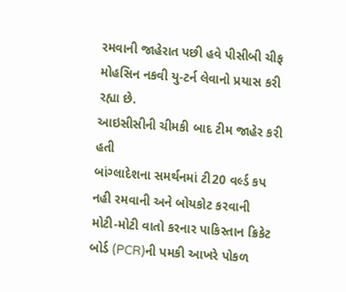રમવાની જાહેરાત પછી હવે પીસીબી ચીફ મોહસિન નકવી યુ-ટર્ન લેવાનો પ્રયાસ કરી રહ્યા છે.
આઇસીસીની ચીમકી બાદ ટીમ જાહેર કરી હતી
બાંગ્લાદેશના સમર્થનમાં ટી20 વર્લ્ડ કપ નહી રમવાની અને બોયકોટ કરવાની મોટી-મોટી વાતો કરનાર પાકિસ્તાન ક્રિકેટ બોર્ડ (PCR)ની પમકી આખરે પોકળ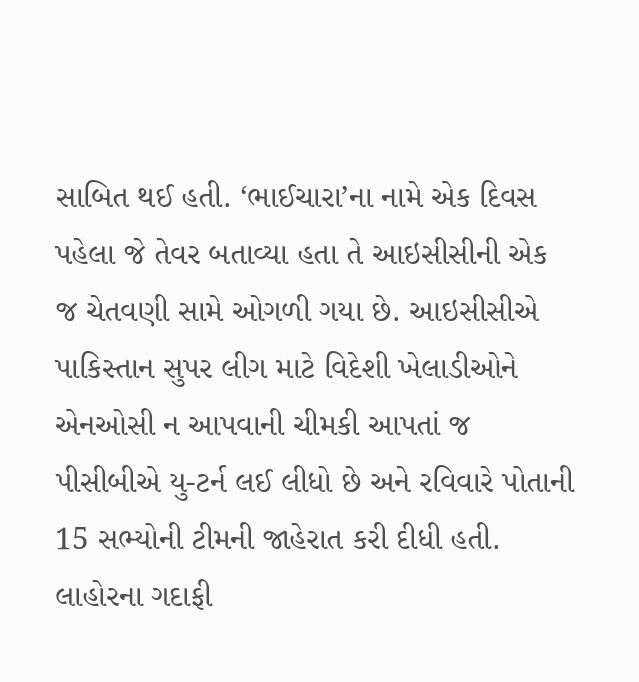સાબિત થઈ હતી. ‘ભાઈચારા’ના નામે એક દિવસ પહેલા જે તેવર બતાવ્યા હતા તે આઇસીસીની એક જ ચેતવણી સામે ઓગળી ગયા છે. આઇસીસીએ પાકિસ્તાન સુપર લીગ માટે વિદેશી ખેલાડીઓને એનઓસી ન આપવાની ચીમકી આપતાં જ પીસીબીએ યુ-ટર્ન લઈ લીધો છે અને રવિવારે પોતાની 15 સભ્યોની ટીમની જાહેરાત કરી દીધી હતી. લાહોરના ગદાફી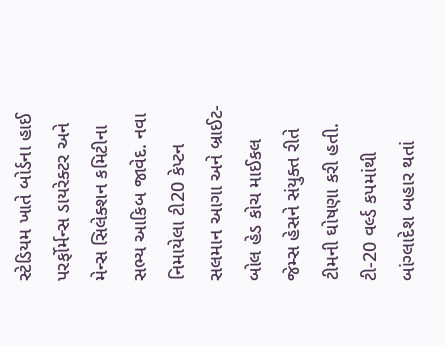સ્ટેડિયમ ખાતે બોર્ડના હાઈ પરર્ફોર્મન્સ ડાયરેક્ટર અને મેન્સ સિલેક્શન કમિટીના સભ્ય આકિબ જાવેદ. નવા નિમાયેલા ટી20 કેપ્ટન સલમાન આગા અને બ્રાઈટ-બોલ હેડ કોચ માઈકલ જેમ્સ હેસને સંયુક્ત રીતે ટીમની ઘોષણા કરી હતી.
ટી-20 વર્લ્ડ કપમાંથી બાંગ્લાદેશ બહાર થતાં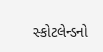સ્કોટલેન્ડનો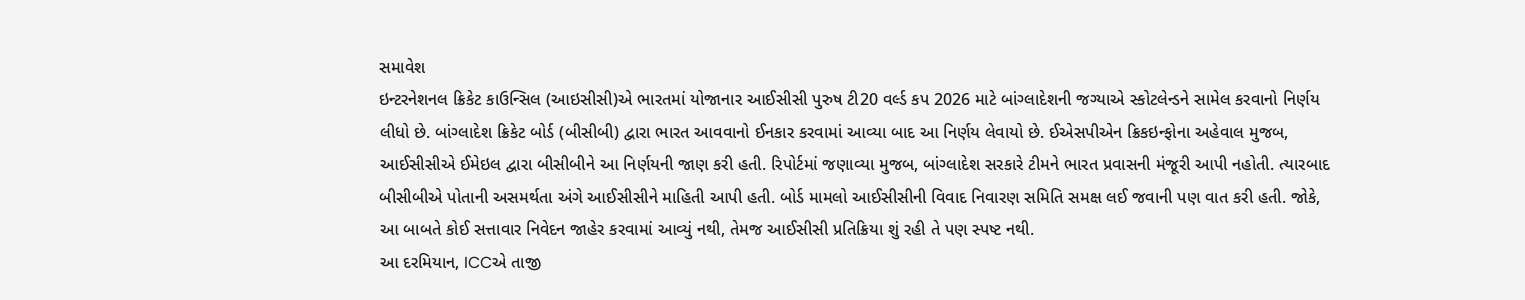સમાવેશ
ઇન્ટરનેશનલ ક્રિકેટ કાઉન્સિલ (આઇસીસી)એ ભારતમાં યોજાનાર આઈસીસી પુરુષ ટી20 વર્લ્ડ કપ 2026 માટે બાંગ્લાદેશની જગ્યાએ સ્કોટલેન્ડને સામેલ કરવાનો નિર્ણય લીધો છે. બાંગ્લાદેશ ક્રિકેટ બોર્ડ (બીસીબી) દ્વારા ભારત આવવાનો ઈનકાર કરવામાં આવ્યા બાદ આ નિર્ણય લેવાયો છે. ઈએસપીએન ક્રિકઇન્ફોના અહેવાલ મુજબ, આઈસીસીએ ઈમેઇલ દ્વારા બીસીબીને આ નિર્ણયની જાણ કરી હતી. રિપોર્ટમાં જણાવ્યા મુજબ, બાંગ્લાદેશ સરકારે ટીમને ભારત પ્રવાસની મંજૂરી આપી નહોતી. ત્યારબાદ બીસીબીએ પોતાની અસમર્થતા અંગે આઈસીસીને માહિતી આપી હતી. બોર્ડ મામલો આઈસીસીની વિવાદ નિવારણ સમિતિ સમક્ષ લઈ જવાની પણ વાત કરી હતી. જોકે, આ બાબતે કોઈ સત્તાવાર નિવેદન જાહેર કરવામાં આવ્યું નથી, તેમજ આઈસીસી પ્રતિક્રિયા શું રહી તે પણ સ્પષ્ટ નથી.
આ દરમિયાન, ICCએ તાજી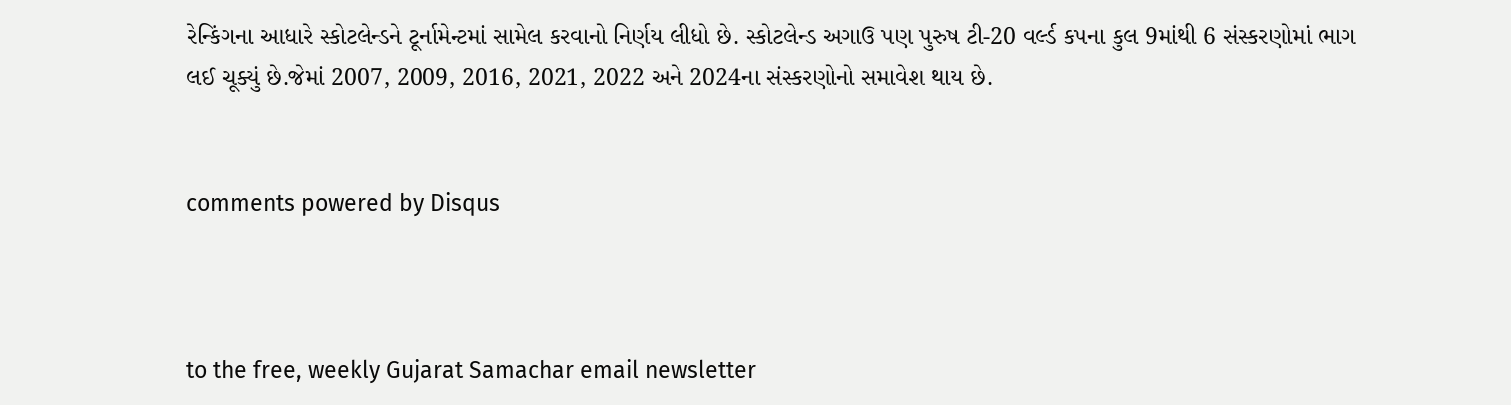રેન્કિંગના આધારે સ્કોટલેન્ડને ટૂર્નામેન્ટમાં સામેલ કરવાનો નિર્ણય લીધો છે. સ્કોટલેન્ડ અગાઉ પણ પુરુષ ટી-20 વર્લ્ડ કપના કુલ 9માંથી 6 સંસ્કરણોમાં ભાગ લઈ ચૂક્યું છે.જેમાં 2007, 2009, 2016, 2021, 2022 અને 2024ના સંસ્કરણોનો સમાવેશ થાય છે.


comments powered by Disqus



to the free, weekly Gujarat Samachar email newsletter